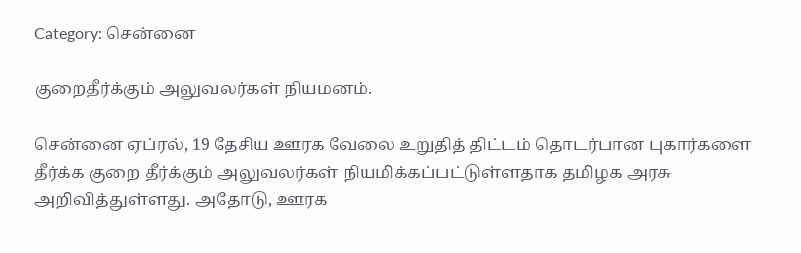Category: சென்னை

குறைதீர்க்கும் அலுவலர்கள் நியமனம்.

சென்னை ஏப்ரல், 19 தேசிய ஊரக வேலை உறுதித் திட்டம் தொடர்பான புகார்களை தீர்க்க குறை தீர்க்கும் அலுவலர்கள் நியமிக்கப்பட்டுள்ளதாக தமிழக அரசு அறிவித்துள்ளது. அதோடு, ஊரக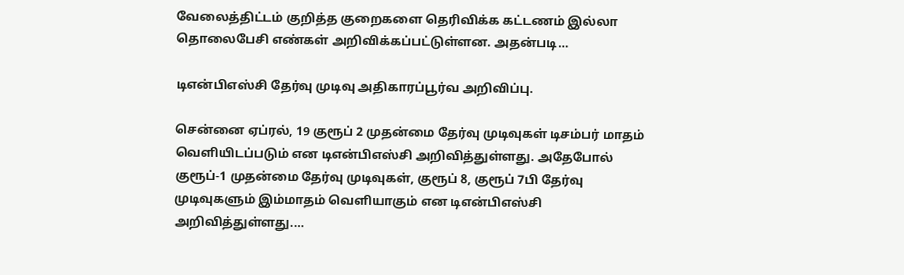வேலைத்திட்டம் குறித்த குறைகளை தெரிவிக்க கட்டணம் இல்லா தொலைபேசி எண்கள் அறிவிக்கப்பட்டுள்ளன. அதன்படி…

டிஎன்பிஎஸ்சி தேர்வு முடிவு அதிகாரப்பூர்வ அறிவிப்பு.

சென்னை ஏப்ரல், 19 குரூப் 2 முதன்மை தேர்வு முடிவுகள் டிசம்பர் மாதம் வெளியிடப்படும் என டிஎன்பிஎஸ்சி அறிவித்துள்ளது. அதேபோல் குரூப்-1 முதன்மை தேர்வு முடிவுகள், குரூப் 8, குரூப் 7பி தேர்வு முடிவுகளும் இம்மாதம் வெளியாகும் என டிஎன்பிஎஸ்சி அறிவித்துள்ளது.…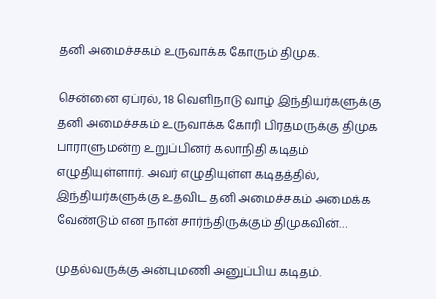தனி அமைச்சகம் உருவாக்க கோரும் திமுக.

சென்னை ஏப்ரல், 18 வெளிநாடு வாழ் இந்தியர்களுக்கு தனி அமைச்சகம் உருவாக்க கோரி பிரதமருக்கு திமுக பாராளுமன்ற உறுப்பினர் கலாநிதி கடிதம் எழுதியுள்ளார். அவர் எழுதியுள்ள கடிதத்தில், இந்தியர்களுக்கு உதவிட தனி அமைச்சகம் அமைக்க வேண்டும் என நான் சார்ந்திருக்கும் திமுகவின்…

முதல்வருக்கு அன்புமணி அனுப்பிய கடிதம்.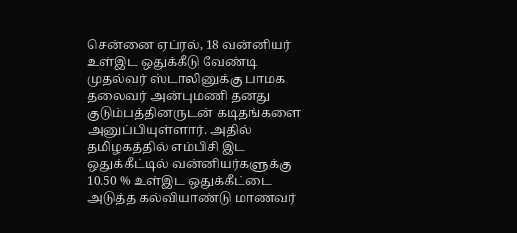சென்னை ஏப்ரல், 18 வன்னியர் உள்இட ஒதுக்கீடு வேண்டி முதல்வர் ஸ்டாலினுக்கு பாமக தலைவர் அன்புமணி தனது குடும்பத்தினருடன் கடிதங்களை அனுப்பியுள்ளார். அதில் தமிழகத்தில் எம்பிசி இட ஒதுக்கீட்டில் வன்னியர்களுக்கு 10.50 % உள்இட ஒதுக்கீட்டை அடுத்த கல்வியாண்டு மாணவர்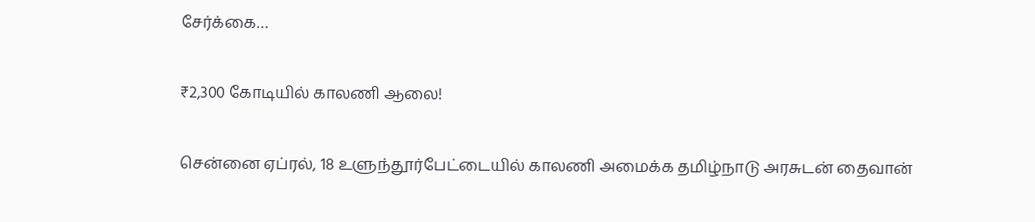சேர்க்கை…

₹2,300 கோடியில் காலணி ஆலை!

சென்னை ஏப்ரல், 18 உளுந்தூர்பேட்டையில் காலணி அமைக்க தமிழ்நாடு அரசுடன் தைவான்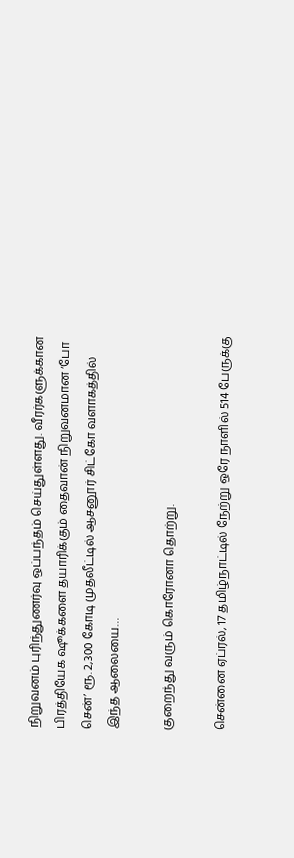நிறுவனம் புரிந்துணர்வு ஒப்பந்தம் செய்துள்ளது. வீரர்களுக்கான பிரத்தியேக ஷூக்களை தயாரிக்கும் தைவான் நிறுவனமான ‘போ சென்’ ரூ. 2,300 கோடி முதலீட்டில் ஆசனூர் சிட்கோ வளாகத்தில் இந்த ஆலையை…

குறைந்து வரும் கொரோனா தொற்று.

சென்னை ஏப்ரல், 17 தமிழ்நாட்டில் நேற்று ஒரே நாளில் 514 பேருக்கு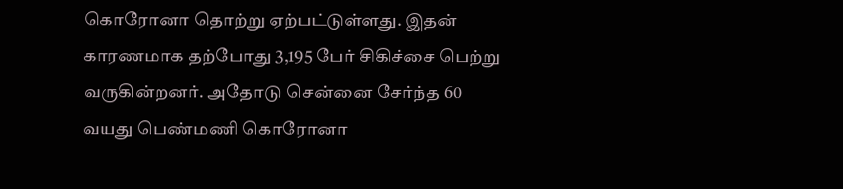கொரோனா தொற்று ஏற்பட்டுள்ளது. இதன் காரணமாக தற்போது 3,195 பேர் சிகிச்சை பெற்று வருகின்றனர். அதோடு சென்னை சேர்ந்த 60 வயது பெண்மணி கொரோனா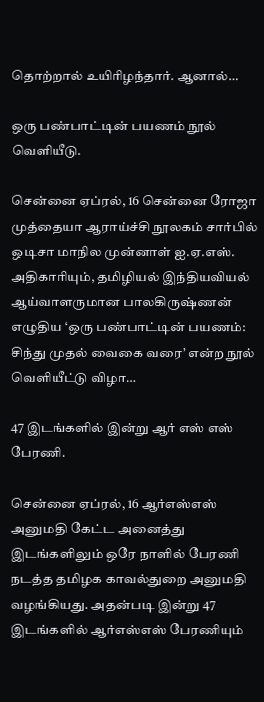தொற்றால் உயிரிழந்தார். ஆனால்…

ஒரு பண்பாட்டின் பயணம் நூல் வெளியீடு.

சென்னை ஏப்ரல், 16 சென்னை ரோஜா முத்தையா ஆராய்ச்சி நூலகம் சார்பில் ஒடிசா மாநில முன்னாள் ஐ.ஏ.எஸ். அதிகாரியும், தமிழியல் இந்தியவியல் ஆய்வாளருமான பாலகிருஷ்ணன் எழுதிய ‘ஒரு பண்பாட்டின் பயணம்: சிந்து முதல் வைகை வரை’ என்ற நூல் வெளியீட்டு விழா…

47 இடங்களில் இன்று ஆர் எஸ் எஸ் பேரணி.

சென்னை ஏப்ரல், 16 ஆர்எஸ்எஸ் அனுமதி கேட்ட அனைத்து இடங்களிலும் ஒரே நாளில் பேரணி நடத்த தமிழக காவல்துறை அனுமதி வழங்கியது. அதன்படி இன்று 47 இடங்களில் ஆர்எஸ்எஸ் பேரணியும்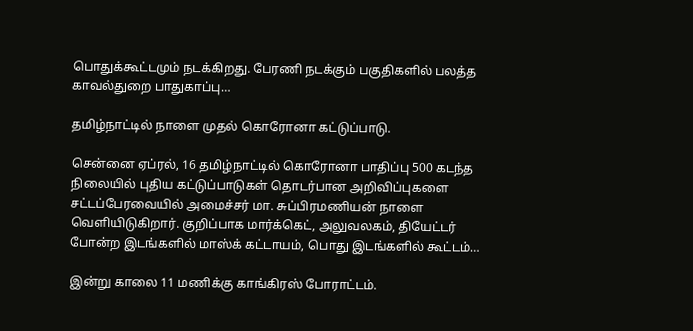பொதுக்கூட்டமும் நடக்கிறது. பேரணி நடக்கும் பகுதிகளில் பலத்த காவல்துறை பாதுகாப்பு…

தமிழ்நாட்டில் நாளை முதல் கொரோனா கட்டுப்பாடு.

சென்னை ஏப்ரல், 16 தமிழ்நாட்டில் கொரோனா பாதிப்பு 500 கடந்த நிலையில் புதிய கட்டுப்பாடுகள் தொடர்பான அறிவிப்புகளை சட்டப்பேரவையில் அமைச்சர் மா. சுப்பிரமணியன் நாளை வெளியிடுகிறார். குறிப்பாக மார்க்கெட், அலுவலகம், தியேட்டர் போன்ற இடங்களில் மாஸ்க் கட்டாயம், பொது இடங்களில் கூட்டம்…

இன்று காலை 11 மணிக்கு காங்கிரஸ் போராட்டம்.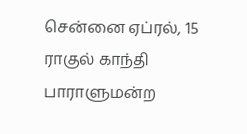சென்னை ஏப்ரல், 15 ராகுல் காந்தி பாராளுமன்ற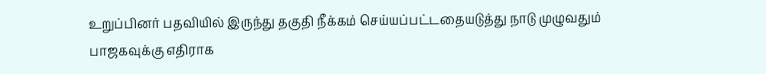உறுப்பினர் பதவியில் இருந்து தகுதி நீக்கம் செய்யப்பட்டதையடுத்து நாடு முழுவதும் பாஜகவுக்கு எதிராக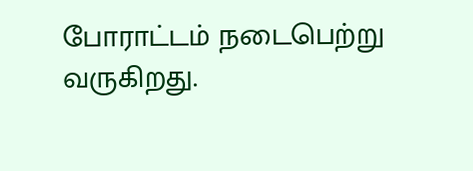போராட்டம் நடைபெற்று வருகிறது.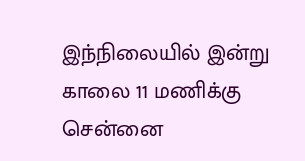இந்நிலையில் இன்று காலை 11 மணிக்கு சென்னை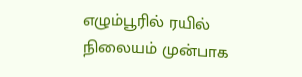எழும்பூரில் ரயில் நிலையம் முன்பாக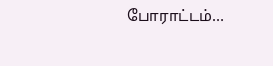போராட்டம்…